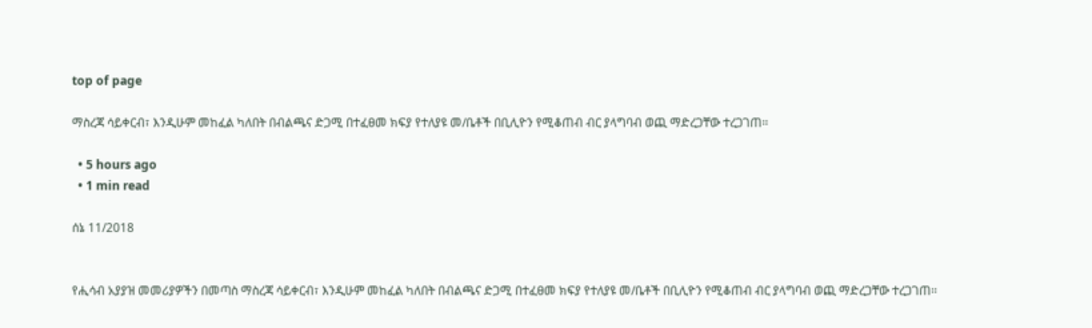top of page

ማስረጃ ሳይቀርብ፣ እንዲሁም መከፈል ካለበት በብልጫና ድጋሚ በተፈፀመ ክፍያ የተለያዩ መ/ቤቶች በቢሊዮን የሚቆጠብ ብር ያላግባብ ወጪ ማድረጋቸው ተረጋገጠ፡፡

  • 5 hours ago
  • 1 min read

ሰኔ 11/2018


የሒሳብ አያያዝ መመሪያዎችን በመጣስ ማስረጃ ሳይቀርብ፣ እንዲሁም መከፈል ካለበት በብልጫና ድጋሚ በተፈፀመ ክፍያ የተለያዩ መ/ቤቶች በቢሊዮን የሚቆጠብ ብር ያላግባብ ወጪ ማድረጋቸው ተረጋገጠ፡፡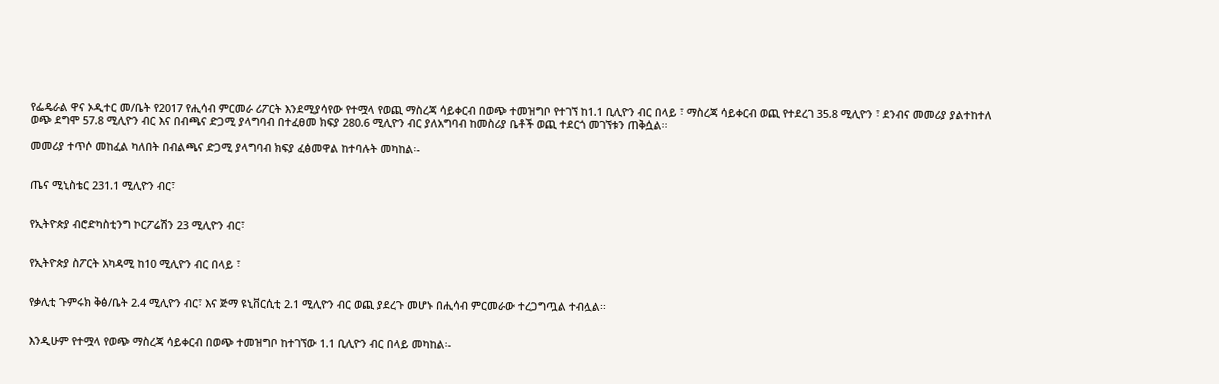የፌዴራል ዋና ኦዲተር መ/ቤት የ2017 የሒሳብ ምርመራ ሪፖርት እንደሚያሳየው የተሟላ የወጪ ማስረጃ ሳይቀርብ በወጭ ተመዝግቦ የተገኘ ከ1.1 ቢሊዮን ብር በላይ ፣ ማስረጃ ሳይቀርብ ወጪ የተደረገ 35.8 ሚሊዮን ፣ ደንብና መመሪያ ያልተከተለ ወጭ ደግሞ 57.8 ሚሊዮን ብር እና በብጫና ድጋሚ ያላግባብ በተፈፀመ ክፍያ 280.6 ሚሊዮን ብር ያለአግባብ ከመስሪያ ቤቶች ወጪ ተደርጎ መገኘቱን ጠቅሷል፡፡

መመሪያ ተጥሶ መከፈል ካለበት በብልጫና ድጋሚ ያላግባብ ክፍያ ፈፅመዋል ከተባሉት መካከል፡-


ጤና ሚኒስቴር 231.1 ሚሊዮን ብር፣


የኢትዮጵያ ብሮድካስቲንግ ኮርፖሬሽን 23 ሚሊዮን ብር፣


የኢትዮጵያ ስፖርት አካዳሚ ከ10 ሚሊዮን ብር በላይ ፣


የቃሊቲ ጉምሩክ ቅፅ/ቤት 2.4 ሚሊዮን ብር፣ እና ጅማ ዩኒቨርሲቲ 2.1 ሚሊዮን ብር ወጪ ያደረጉ መሆኑ በሒሳብ ምርመራው ተረጋግጧል ተብሏል፡፡


እንዲሁም የተሟላ የወጭ ማስረጃ ሳይቀርብ በወጭ ተመዝግቦ ከተገኘው 1.1 ቢሊዮን ብር በላይ መካከል፡-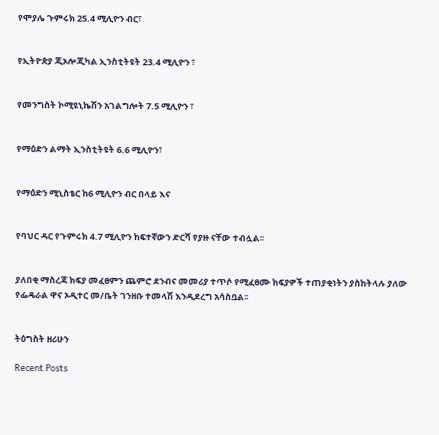የሞያሌ ጉምሩክ 25.4 ሚሊዮን ብር፣


የኢትዮጵያ ጂኦሎጂካል ኢንስቲትዩት 23.4 ሚሊዮን ፣


የመንግስት ኮሚዩኒኬሽን አገልግሎት 7.5 ሚሊዮን ፣


የማዕድን ልማት ኢንስቲትዩት 6.6 ሚሊዮን፣


የማዕድን ሚኒስቴር ከ6 ሚሊዮን ብር በላይ እና


የባህር ዳር የጉምሩክ 4.7 ሚሊዮን ከፍተኛውን ድርሻ የያዙ ናቸው ተብሏል፡፡


ያለበቂ ማስረጃ ክፍያ መፈፀምን ጨምሮ ደንብና መመሪያ ተጥሶ የሚፈፀሙ ክፍያዎች ተጠያቂነትን ያስከትላሉ ያለው የፌዴራል ዋና ኦዲተር መ/ቤት ገንዘቡ ተመላሽ እንዲደረግ አሳስቧል፡፡


ትዕግስት ዘሪሁን

Recent Posts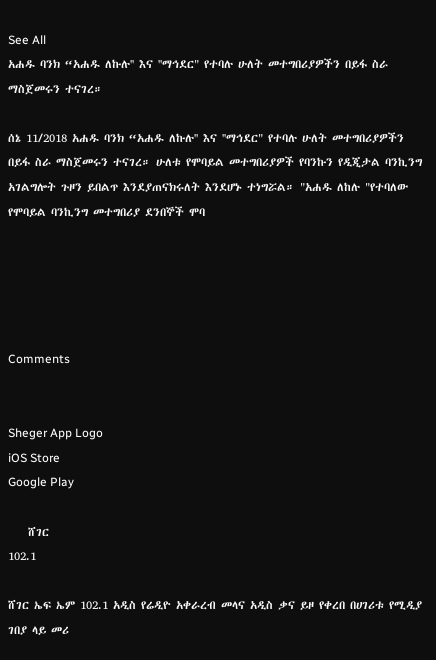See All
አሐዱ ባንክ “አሐዱ ለኩሉ'' እና ''ማኅደር" የተባሉ ሁለት መተግበሪያዎችን በይፋ ስራ ማስጀመሩን ተናገረ።

ሰኔ 11/2018 አሐዱ ባንክ “አሐዱ ለኩሉ'' እና ''ማኅደር" የተባሉ ሁለት መተግበሪያዎችን በይፋ ስራ ማስጀመሩን ተናገረ። ሁለቱ የሞባይል መተግበሪያዎች የባንኩን የዲጂታል ባንኪንግ አገልግሎት ጉዞን ይበልጥ እንደያጠናክሩለት እንደሆኑ ተነግሯል። "አሐዱ ለከሉ "የተባለው የሞባይል ባንኪንግ መተግበሪያ ደንበኞች ሞባ





Comments


Sheger App Logo
iOS Store
Google Play

    ሸገር
102.1

ሸገር ኤፍ ኤም 102.1 አዲስ የሬዲዮ አቀራረብ መላና አዲስ ቃና ይዞ የቀረበ በሀገሪቱ የሚዲያ ገበያ ላይ መሪ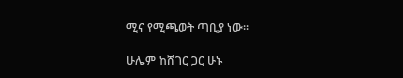ሚና የሚጫወት ጣቢያ ነው፡፡

ሁሌም ከሸገር ጋር ሁኑ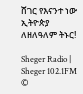ሸገር የእናንተ ነው
ኢትዮጵያ ለዘለዓለም ትኑር!

Sheger Radio | Sheger 102.1FM  ©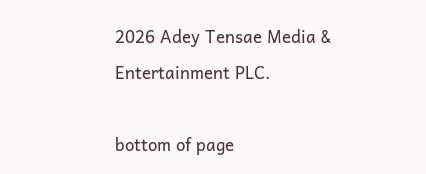2026 Adey Tensae Media & Entertainment PLC.

bottom of page